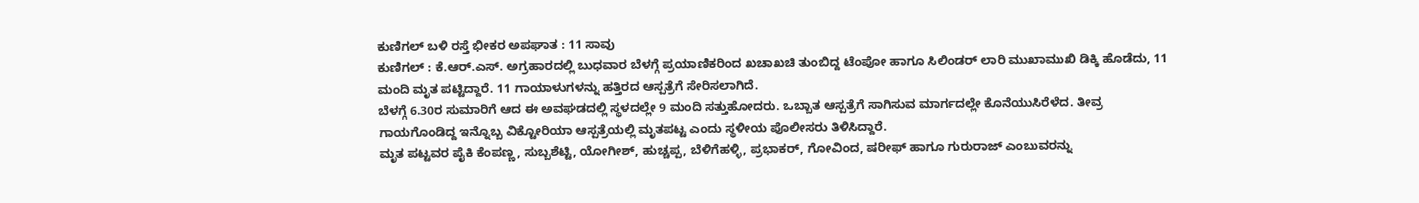ಕುಣಿಗಲ್ ಬಳಿ ರಸ್ತೆ ಭೀಕರ ಅಪಘಾತ : 11 ಸಾವು
ಕುಣಿಗಲ್ : ಕೆ.ಆರ್.ಎಸ್. ಅಗ್ರಹಾರದಲ್ಲಿ ಬುಧವಾರ ಬೆಳಗ್ಗೆ ಪ್ರಯಾಣಿಕರಿಂದ ಖಚಾಖಚಿ ತುಂಬಿದ್ದ ಟೆಂಪೋ ಹಾಗೂ ಸಿಲಿಂಡರ್ ಲಾರಿ ಮುಖಾಮುಖಿ ಡಿಕ್ಕಿ ಹೊಡೆದು, 11 ಮಂದಿ ಮೃತ ಪಟ್ಟಿದ್ದಾರೆ. 11 ಗಾಯಾಳುಗಳನ್ನು ಹತ್ತಿರದ ಆಸ್ಪತ್ರೆಗೆ ಸೇರಿಸಲಾಗಿದೆ.
ಬೆಳಗ್ಗೆ 6.30ರ ಸುಮಾರಿಗೆ ಆದ ಈ ಅವಘಡದಲ್ಲಿ ಸ್ಥಳದಲ್ಲೇ 9 ಮಂದಿ ಸತ್ತುಹೋದರು. ಒಬ್ಬಾತ ಆಸ್ಪತ್ರೆಗೆ ಸಾಗಿಸುವ ಮಾರ್ಗದಲ್ಲೇ ಕೊನೆಯುಸಿರೆಳೆದ. ತೀವ್ರ ಗಾಯಗೊಂಡಿದ್ದ ಇನ್ನೊಬ್ಬ ವಿಕ್ಟೋರಿಯಾ ಆಸ್ಪತ್ರೆಯಲ್ಲಿ ಮೃತಪಟ್ಟ ಎಂದು ಸ್ಥಳೀಯ ಪೊಲೀಸರು ತಿಳಿಸಿದ್ದಾರೆ.
ಮೃತ ಪಟ್ಟವರ ಪೈಕಿ ಕೆಂಪಣ್ಣ, ಸುಬ್ಬಶೆಟ್ಟಿ, ಯೋಗೀಶ್, ಹುಚ್ಚಪ್ಪ, ಬೆಳಿಗೆಹಳ್ಳಿ, ಪ್ರಭಾಕರ್, ಗೋವಿಂದ, ಷರೀಫ್ ಹಾಗೂ ಗುರುರಾಜ್ ಎಂಬುವರನ್ನು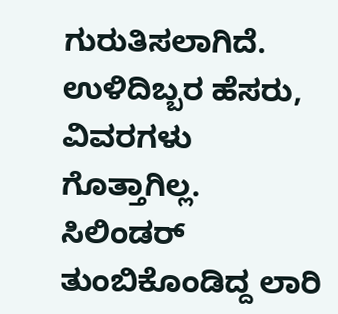ಗುರುತಿಸಲಾಗಿದೆ. ಉಳಿದಿಬ್ಬರ ಹೆಸರು, ವಿವರಗಳು ಗೊತ್ತಾಗಿಲ್ಲ. ಸಿಲಿಂಡರ್ ತುಂಬಿಕೊಂಡಿದ್ದ ಲಾರಿ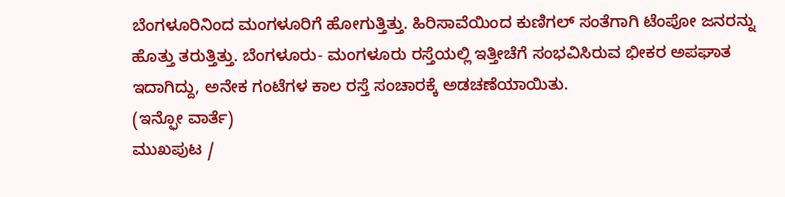ಬೆಂಗಳೂರಿನಿಂದ ಮಂಗಳೂರಿಗೆ ಹೋಗುತ್ತಿತ್ತು. ಹಿರಿಸಾವೆಯಿಂದ ಕುಣಿಗಲ್ ಸಂತೆಗಾಗಿ ಟೆಂಪೋ ಜನರನ್ನು ಹೊತ್ತು ತರುತ್ತಿತ್ತು. ಬೆಂಗಳೂರು- ಮಂಗಳೂರು ರಸ್ತೆಯಲ್ಲಿ ಇತ್ತೀಚೆಗೆ ಸಂಭವಿಸಿರುವ ಭೀಕರ ಅಪಘಾತ ಇದಾಗಿದ್ದು, ಅನೇಕ ಗಂಟೆಗಳ ಕಾಲ ರಸ್ತೆ ಸಂಚಾರಕ್ಕೆ ಅಡಚಣೆಯಾಯಿತು.
(ಇನ್ಫೋ ವಾರ್ತೆ)
ಮುಖಪುಟ /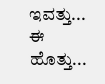ಇವತ್ತು... ಈ ಹೊತ್ತು...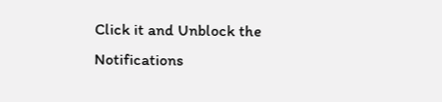Click it and Unblock the Notifications